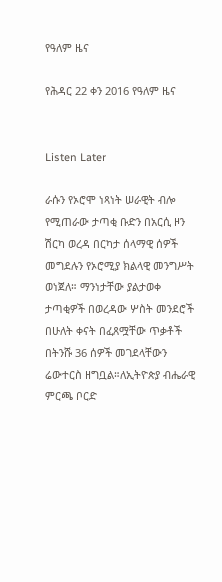የዓለም ዜና

የሕዳር 22 ቀን 2016 የዓለም ዜና


Listen Later

ራሱን የኦሮሞ ነጻነት ሠራዊት ብሎ የሚጠራው ታጣቂ ቡድን በአርሲ ዞን ሽርካ ወረዳ በርካታ ሰላማዊ ሰዎች መግደሉን የኦሮሚያ ክልላዊ መንግሥት ወነጀለ። ማንነታቸው ያልታወቀ ታጣቂዎች በወረዳው ሦስት መንደሮች በሁለት ቀናት በፈጸሟቸው ጥቃቶች በትንሹ 36 ሰዎች መገደላቸውን ሬውተርስ ዘግቧል።ለኢትዮጵያ ብሔራዊ ምርጫ ቦርድ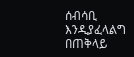ሰብሳቢ እንዲያፈላልግ በጠቅላይ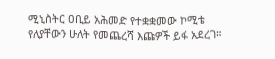ሚኒስትር ዐቢይ አሕመድ የተቋቋመው ኮሚቴ የለያቸውን ሁለት የመጨረሻ እጩዎች ይፋ አደረገ።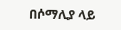በሶማሊያ ላይ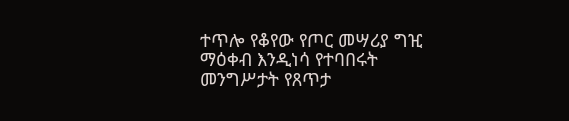ተጥሎ የቆየው የጦር መሣሪያ ግዢ ማዕቀብ እንዲነሳ የተባበሩት መንግሥታት የጸጥታ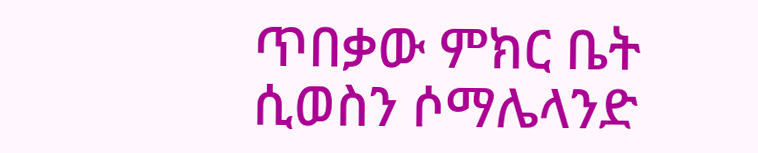ጥበቃው ምክር ቤት ሲወስን ሶማሌላንድ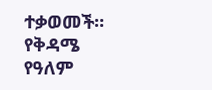ተቃወመች። የቅዳሜ የዓለም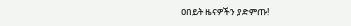ዐበይት ዜናዎችን ያድምጡ!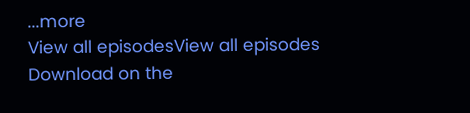...more
View all episodesView all episodes
Download on the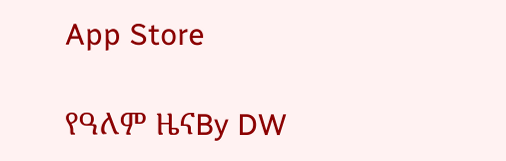App Store

የዓለም ዜናBy DW